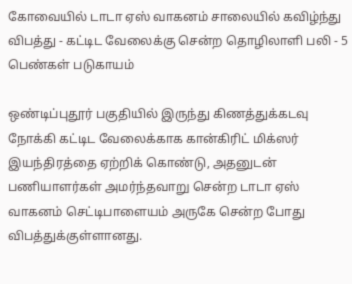கோவையில் டாடா ஏஸ் வாகனம் சாலையில் கவிழ்ந்து விபத்து - கட்டிட வேலைக்கு சென்ற தொழிலாளி பலி - 5 பெண்கள் படுகாயம்

ஒண்டிப்புதூர் பகுதியில் இருந்து கிணத்துக்கடவு நோக்கி கட்டிட வேலைக்காக கான்கிரிட் மிக்ஸர் இயந்திரத்தை ஏற்றிக் கொண்டு, அதனுடன் பணியாளர்கள் அமர்ந்தவாறு சென்ற டாடா ஏஸ் வாகனம் செட்டிபாளையம் அருகே சென்ற போது விபத்துக்குள்ளானது.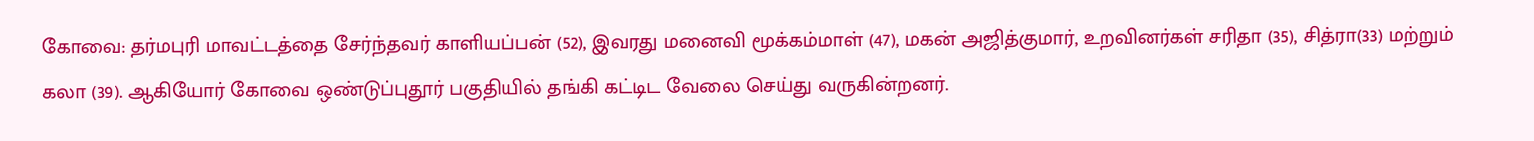கோவை: தர்மபுரி மாவட்டத்தை சேர்ந்தவர் காளியப்பன் (52), இவரது மனைவி மூக்கம்மாள் (47), மகன் அஜித்குமார், உறவினர்கள் சரிதா (35), சித்ரா(33) மற்றும் கலா (39). ஆகியோர் கோவை ஒண்டுப்புதூர் பகுதியில் தங்கி கட்டிட வேலை செய்து வருகின்றனர்.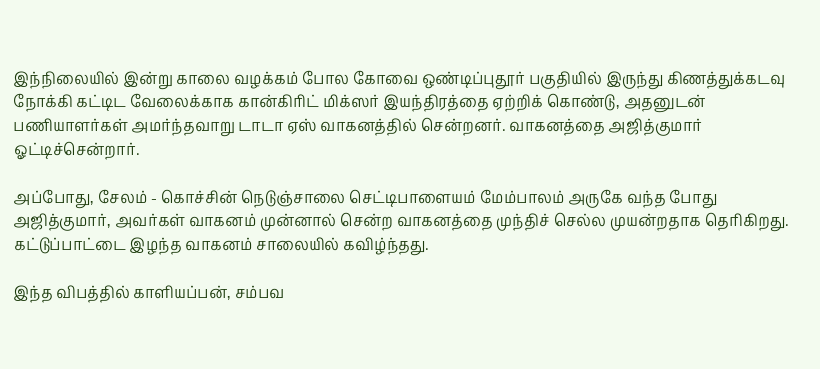இந்நிலையில் இன்று காலை வழக்கம் போல கோவை ஒண்டிப்புதூர் பகுதியில் இருந்து கிணத்துக்கடவு நோக்கி கட்டிட வேலைக்காக கான்கிரிட் மிக்ஸர் இயந்திரத்தை ஏற்றிக் கொண்டு, அதனுடன் பணியாளர்கள் அமர்ந்தவாறு டாடா ஏஸ் வாகனத்தில் சென்றனர். வாகனத்தை அஜித்குமார் ஓட்டிச்சென்றார்.

அப்போது, சேலம் - கொச்சின் நெடுஞ்சாலை செட்டிபாளையம் மேம்பாலம் அருகே வந்த போது அஜித்குமார், அவர்கள் வாகனம் முன்னால் சென்ற வாகனத்தை முந்திச் செல்ல முயன்றதாக தெரிகிறது. கட்டுப்பாட்டை இழந்த வாகனம் சாலையில் கவிழ்ந்தது.

இந்த விபத்தில் காளியப்பன், சம்பவ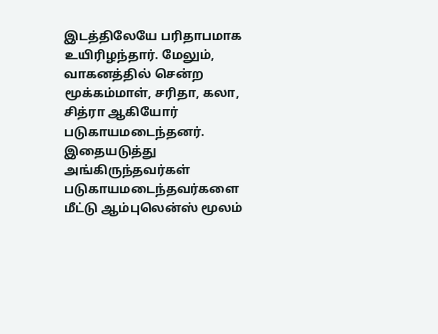இடத்திலேயே பரிதாபமாக உயிரிழந்தார். மேலும், வாகனத்தில் சென்ற மூக்கம்மாள், சரிதா, கலா, சித்ரா ஆகியோர் படுகாயமடைந்தனர். இதையடுத்து அங்கிருந்தவர்கள் படுகாயமடைந்தவர்களை மீட்டு ஆம்புலென்ஸ் மூலம்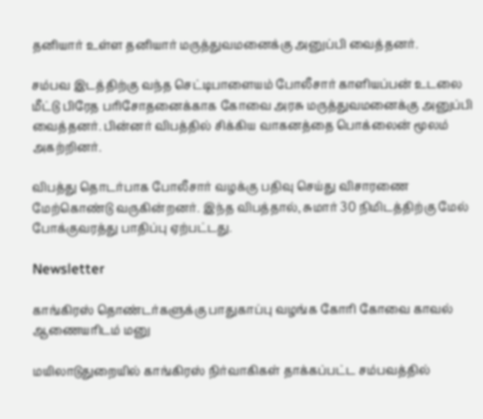தனியார் உள்ள தனியார் மருத்துவமனைக்கு அனுப்பி வைத்தனர்.

சம்பவ இடத்திற்கு வந்த செட்டிபாளையம் போலீசார் காளியப்பன் உடலை மீட்டு பிரேத பரிசோதனைக்காக கோவை அரசு மருத்துவமனைக்கு அனுப்பி வைத்தனர். பின்னர் விபத்தில் சிக்கிய வாகனத்தை பொக்லைன் மூலம் அகற்றினர்.

விபத்து தொடர்பாக போலீசார் வழக்கு பதிவு செய்து விசாரணை மேற்கொண்டு வருகின்றனர். இந்த விபத்தால், சுமார் 30 நிமிடத்திற்கு மேல் போக்குவரத்து பாதிப்பு ஏற்பட்டது.

Newsletter

காங்கிரஸ் தொண்டர்களுக்கு பாதுகாப்பு வழங்க கோரி கோவை காவல் ஆணையரிடம் மனு

மயிலாடுதுறையில் காங்கிரஸ் நிர்வாகிகள் தாக்கப்பட்ட சம்பவத்தில்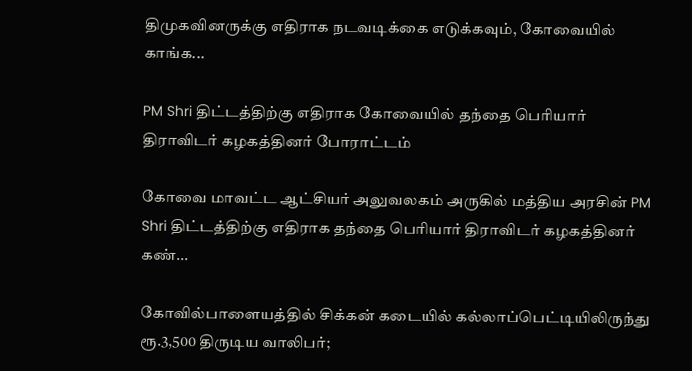திமுகவினருக்கு எதிராக நடவடிக்கை எடுக்கவும், கோவையில் காங்க...

PM Shri திட்டத்திற்கு எதிராக கோவையில் தந்தை பெரியார் திராவிடர் கழகத்தினர் போராட்டம்

கோவை மாவட்ட ஆட்சியர் அலுவலகம் அருகில் மத்திய அரசின் PM Shri திட்டத்திற்கு எதிராக தந்தை பெரியார் திராவிடர் கழகத்தினர் கண்...

கோவில்பாளையத்தில் சிக்கன் கடையில் கல்லாப்பெட்டியிலிருந்து ரூ.3,500 திருடிய வாலிபர்;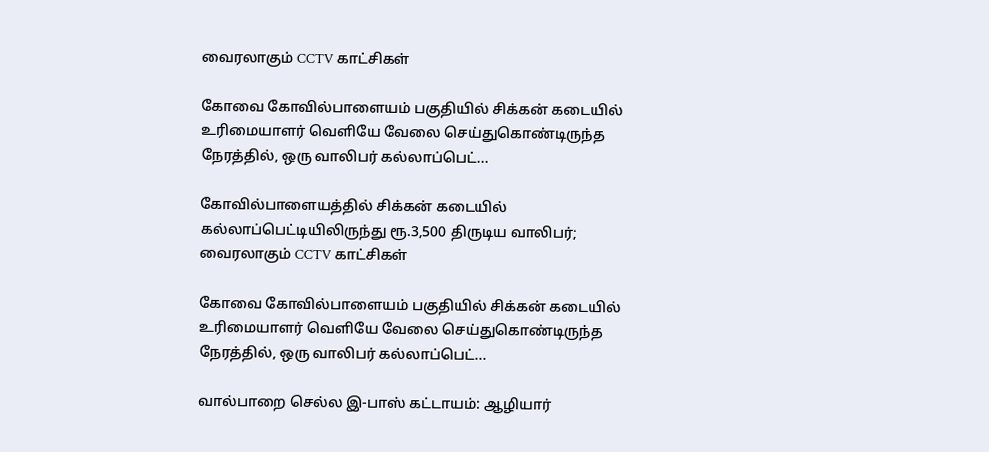வைரலாகும் CCTV காட்சிகள்

கோவை கோவில்பாளையம் பகுதியில் சிக்கன் கடையில் உரிமையாளர் வெளியே வேலை செய்துகொண்டிருந்த நேரத்தில், ஒரு வாலிபர் கல்லாப்பெட்...

கோவில்பாளையத்தில் சிக்கன் கடையில் கல்லாப்பெட்டியிலிருந்து ரூ.3,500 திருடிய வாலிபர்; வைரலாகும் CCTV காட்சிகள்

கோவை கோவில்பாளையம் பகுதியில் சிக்கன் கடையில் உரிமையாளர் வெளியே வேலை செய்துகொண்டிருந்த நேரத்தில், ஒரு வாலிபர் கல்லாப்பெட்...

வால்பாறை செல்ல இ-பாஸ் கட்டாயம்: ஆழியார்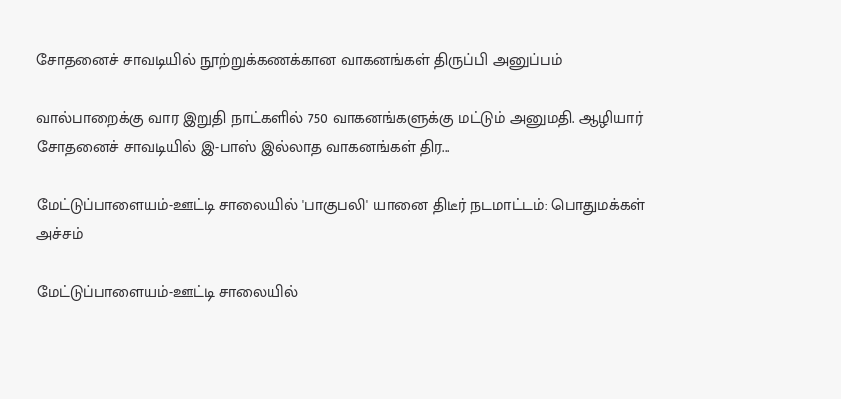சோதனைச் சாவடியில் நூற்றுக்கணக்கான வாகனங்கள் திருப்பி அனுப்பம்

வால்பாறைக்கு வார இறுதி நாட்களில் 750 வாகனங்களுக்கு மட்டும் அனுமதி. ஆழியார் சோதனைச் சாவடியில் இ-பாஸ் இல்லாத வாகனங்கள் திர...

மேட்டுப்பாளையம்-ஊட்டி சாலையில் 'பாகுபலி' யானை திடீர் நடமாட்டம்: பொதுமக்கள் அச்சம்

மேட்டுப்பாளையம்-ஊட்டி சாலையில்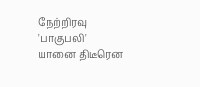நேற்றிரவு 'பாகுபலி' யானை திடீரென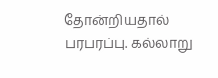தோன்றியதால் பரபரப்பு. கல்லாறு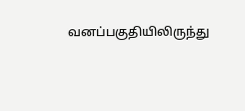வனப்பகுதியிலிருந்து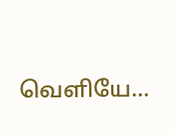வெளியே...